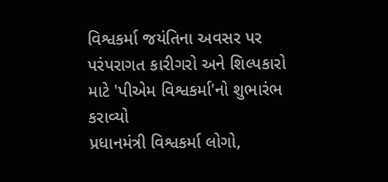વિશ્વકર્મા જયંતિના અવસર પર પરંપરાગત કારીગરો અને શિલ્પકારો માટે 'પીએમ વિશ્વકર્મા'નો શુભારંભ કરાવ્યો
પ્રધાનમંત્રી વિશ્વકર્મા લોગો,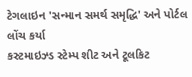ટેગલાઇન 'સન્માન સમર્થ સમૃદ્ધિ' અને પોર્ટલ લોંચ કર્યા
કસ્ટમાઇઝ્ડ સ્ટેમ્પ શીટ અને ટૂલકિટ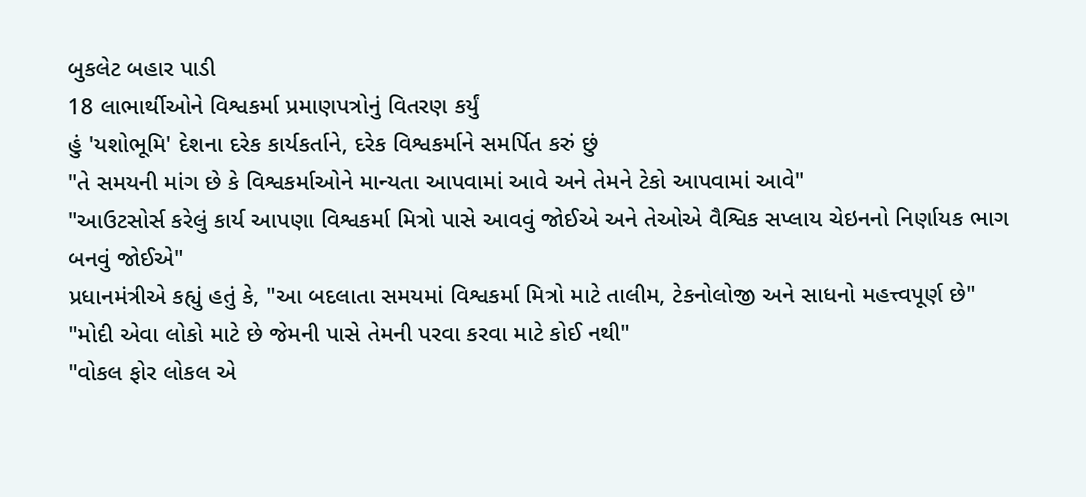બુકલેટ બહાર પાડી
18 લાભાર્થીઓને વિશ્વકર્મા પ્રમાણપત્રોનું વિતરણ કર્યું
હું 'યશોભૂમિ' દેશના દરેક કાર્યકર્તાને, દરેક વિશ્વકર્માને સમર્પિત કરું છું
"તે સમયની માંગ છે કે વિશ્વકર્માઓને માન્યતા આપવામાં આવે અને તેમને ટેકો આપવામાં આવે"
"આઉટસોર્સ કરેલું કાર્ય આપણા વિશ્વકર્મા મિત્રો પાસે આવવું જોઈએ અને તેઓએ વૈશ્વિક સપ્લાય ચેઇનનો નિર્ણાયક ભાગ બનવું જોઈએ"
પ્રધાનમંત્રીએ કહ્યું હતું કે, "આ બદલાતા સમયમાં વિશ્વકર્મા મિત્રો માટે તાલીમ, ટેકનોલોજી અને સાધનો મહત્ત્વપૂર્ણ છે"
"મોદી એવા લોકો માટે છે જેમની પાસે તેમની પરવા કરવા માટે કોઈ નથી"
"વોકલ ફોર લોકલ એ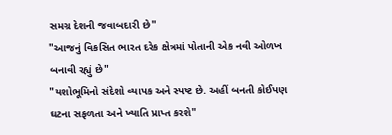સમગ્ર દેશની જવાબદારી છે"
"આજનું વિકસિત ભારત દરેક ક્ષેત્રમાં પોતાની એક નવી ઓળખ બનાવી રહ્યું છે"
"યશોભૂમિનો સંદેશો વ્યાપક અને સ્પષ્ટ છે. અહીં બનતી કોઈપણ ઘટના સફળતા અને ખ્યાતિ પ્રાપ્ત કરશે"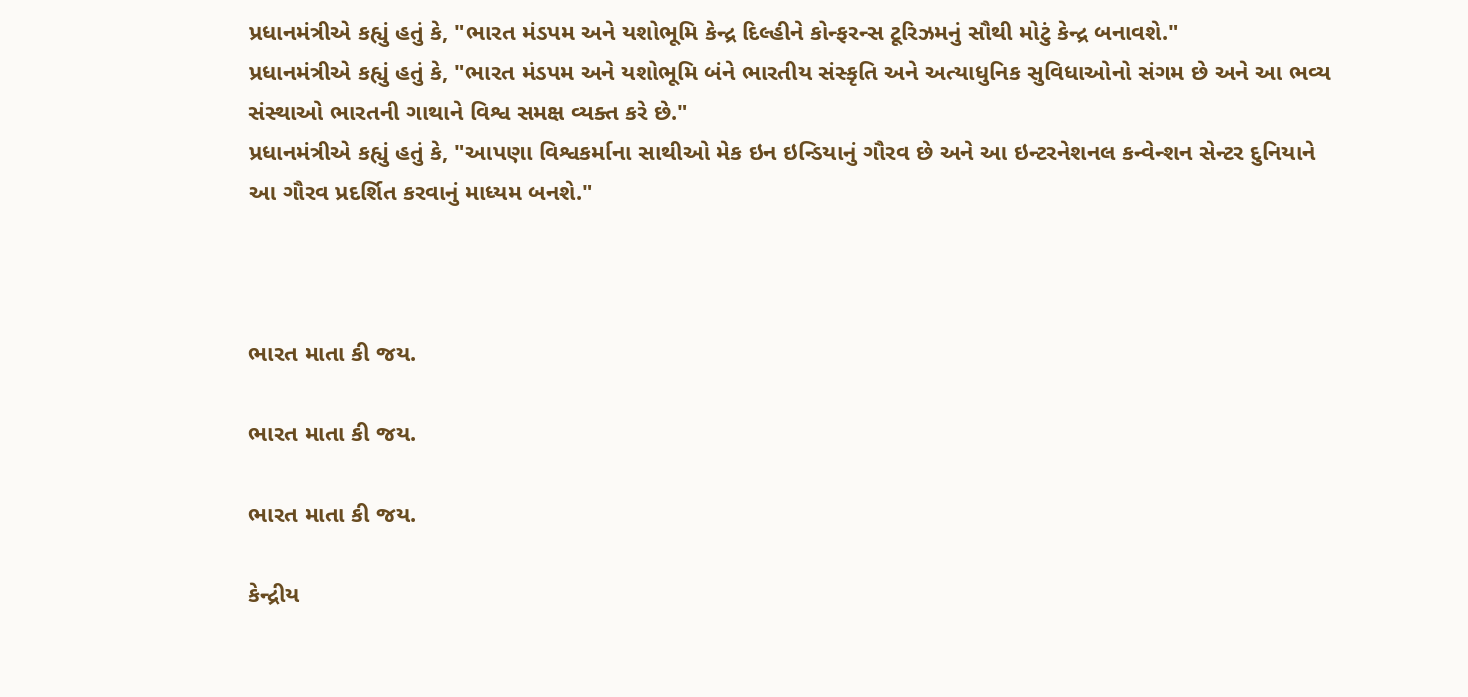પ્રધાનમંત્રીએ કહ્યું હતું કે, "ભારત મંડપમ અને યશોભૂમિ કેન્દ્ર દિલ્હીને કોન્ફરન્સ ટૂરિઝમનું સૌથી મોટું કેન્દ્ર બનાવશે."
પ્રધાનમંત્રીએ કહ્યું હતું કે, "ભારત મંડપમ અને યશોભૂમિ બંને ભારતીય સંસ્કૃતિ અને અત્યાધુનિક સુવિધાઓનો સંગમ છે અને આ ભવ્ય સંસ્થાઓ ભારતની ગાથાને વિશ્વ સમક્ષ વ્યક્ત કરે છે."
પ્રધાનમંત્રીએ કહ્યું હતું કે, "આપણા વિશ્વકર્માના સાથીઓ મેક ઇન ઇન્ડિયાનું ગૌરવ છે અને આ ઇન્ટરનેશનલ કન્વેન્શન સેન્ટર દુનિયાને આ ગૌરવ પ્રદર્શિત કરવાનું માધ્યમ બનશે."



ભારત માતા કી જય.

ભારત માતા કી જય.

ભારત માતા કી જય.

કેન્દ્રીય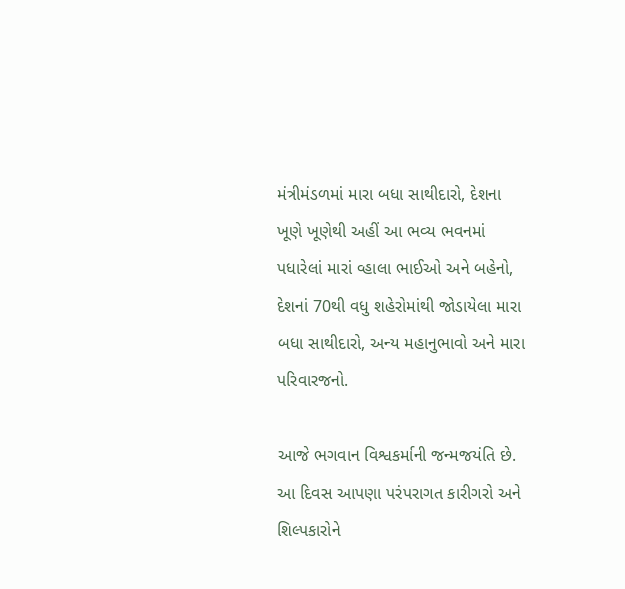મંત્રીમંડળમાં મારા બધા સાથીદારો, દેશના ખૂણે ખૂણેથી અહીં આ ભવ્ય ભવનમાં પધારેલાં મારાં વ્હાલા ભાઈઓ અને બહેનો, દેશનાં 70થી વધુ શહેરોમાંથી જોડાયેલા મારા બધા સાથીદારો, અન્ય મહાનુભાવો અને મારા પરિવારજનો.

આજે ભગવાન વિશ્વકર્માની જન્મજયંતિ છે. આ દિવસ આપણા પરંપરાગત કારીગરો અને શિલ્પકારોને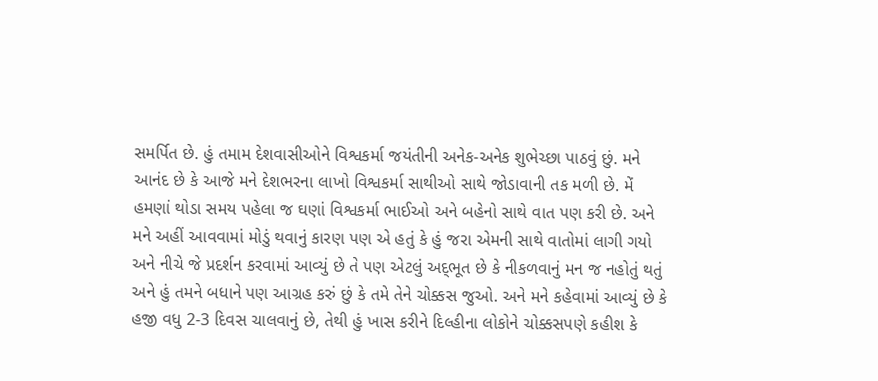સમર્પિત છે. હું તમામ દેશવાસીઓને વિશ્વકર્મા જયંતીની અનેક-અનેક શુભેચ્છા પાઠવું છું. મને આનંદ છે કે આજે મને દેશભરના લાખો વિશ્વકર્મા સાથીઓ સાથે જોડાવાની તક મળી છે. મેં હમણાં થોડા સમય પહેલા જ ઘણાં વિશ્વકર્મા ભાઈઓ અને બહેનો સાથે વાત પણ કરી છે. અને મને અહીં આવવામાં મોડું થવાનું કારણ પણ એ હતું કે હું જરા એમની સાથે વાતોમાં લાગી ગયો અને નીચે જે પ્રદર્શન કરવામાં આવ્યું છે તે પણ એટલું અદ્‌ભૂત છે કે નીકળવાનું મન જ નહોતું થતું અને હું તમને બધાને પણ આગ્રહ કરું છું કે તમે તેને ચોક્કસ જુઓ. અને મને કહેવામાં આવ્યું છે કે હજી વધુ 2-3 દિવસ ચાલવાનું છે, તેથી હું ખાસ કરીને દિલ્હીના લોકોને ચોક્કસપણે કહીશ કે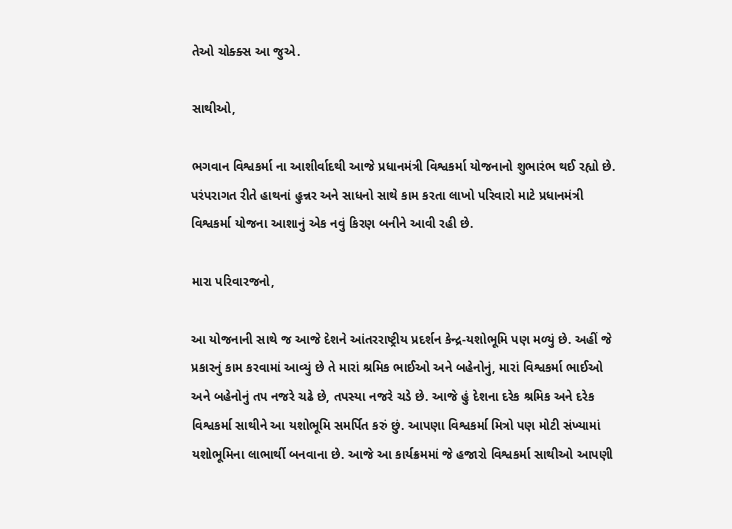તેઓ ચોક્ક્સ આ જુએ.

સાથીઓ,

ભગવાન વિશ્વકર્મા ના આશીર્વાદથી આજે પ્રધાનમંત્રી વિશ્વકર્મા યોજનાનો શુભારંભ થઈ રહ્યો છે. પરંપરાગત રીતે હાથનાં હુન્નર અને સાધનો સાથે કામ કરતા લાખો પરિવારો માટે પ્રધાનમંત્રી વિશ્વકર્મા યોજના આશાનું એક નવું કિરણ બનીને આવી રહી છે.

મારા પરિવારજનો,

આ યોજનાની સાથે જ આજે દેશને આંતરરાષ્ટ્રીય પ્રદર્શન કેન્દ્ર-યશોભૂમિ પણ મળ્યું છે. અહીં જે પ્રકારનું કામ કરવામાં આવ્યું છે તે મારાં શ્રમિક ભાઈઓ અને બહેનોનું, મારાં વિશ્વકર્મા ભાઈઓ અને બહેનોનું તપ નજરે ચઢે છે, તપસ્યા નજરે ચડે છે. આજે હું દેશના દરેક શ્રમિક અને દરેક વિશ્વકર્મા સાથીને આ યશોભૂમિ સમર્પિત કરું છું. આપણા વિશ્વકર્મા મિત્રો પણ મોટી સંખ્યામાં યશોભૂમિના લાભાર્થી બનવાના છે. આજે આ કાર્યક્રમમાં જે હજારો વિશ્વકર્મા સાથીઓ આપણી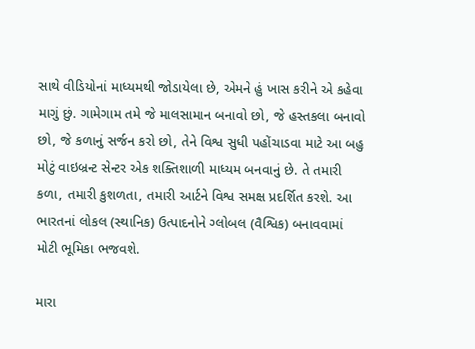સાથે વીડિયોનાં માધ્યમથી જોડાયેલા છે, એમને હું ખાસ કરીને એ કહેવા માગું છું. ગામેગામ તમે જે માલસામાન બનાવો છો, જે હસ્તકલા બનાવો છો, જે કળાનું સર્જન કરો છો, તેને વિશ્વ સુધી પહોંચાડવા માટે આ બહુ મોટું વાઇબ્રન્ટ સેન્ટર એક શક્તિશાળી માધ્યમ બનવાનું છે. તે તમારી કળા, તમારી કુશળતા, તમારી આર્ટને વિશ્વ સમક્ષ પ્રદર્શિત કરશે. આ ભારતનાં લોકલ (સ્થાનિક) ઉત્પાદનોને ગ્લોબલ (વૈશ્વિક) બનાવવામાં મોટી ભૂમિકા ભજવશે.

મારા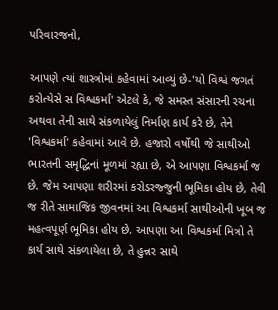પરિવારજનો,

આપણે ત્યાં શાસ્ત્રોમાં કહેવામાં આવ્યું છે-'યો વિશ્વં જગતં કરોત્યેસે સ વિશ્વકર્મા' એટલે કે, જે સમસ્ત સંસારની રચના અથવા તેની સાથે સંકળાયેલું નિર્માણ કાર્ય કરે છે, તેને 'વિશ્વકર્મા' કહેવામાં આવે છે. હજારો વર્ષોથી જે સાથીઓ ભારતની સમૃદ્ધિનાં મૂળમાં રહ્યા છે, એ આપણા વિશ્વકર્મા જ છે. જેમ આપણા શરીરમાં કરોડરજ્જુની ભૂમિકા હોય છે, તેવી જ રીતે સામાજિક જીવનમાં આ વિશ્વકર્મા સાથીઓની ખૂબ જ મહત્વપૂર્ણ ભૂમિકા હોય છે. આપણા આ વિશ્વકર્મા મિત્રો તે કાર્ય સાથે સંકળાયેલા છે, તે હુન્નર સાથે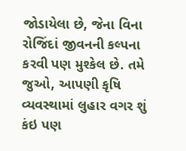જોડાયેલા છે, જેના વિના રોજિંદાં જીવનની કલ્પના કરવી પણ મુશ્કેલ છે. તમે જુઓ, આપણી કૃષિ વ્યવસ્થામાં લુહાર વગર શું કંઇ પણ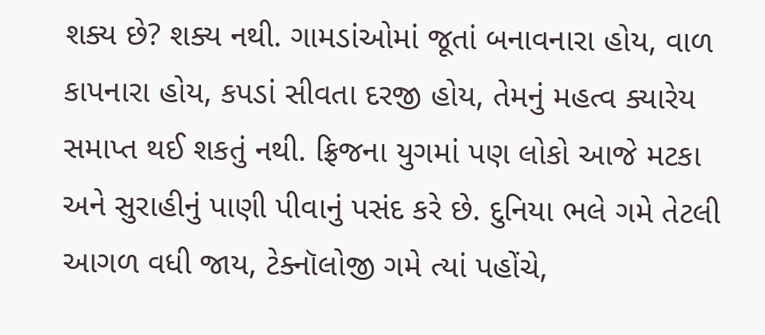શક્ય છે? શક્ય નથી. ગામડાંઓમાં જૂતાં બનાવનારા હોય, વાળ કાપનારા હોય, કપડાં સીવતા દરજી હોય, તેમનું મહત્વ ક્યારેય સમાપ્ત થઈ શકતું નથી. ફ્રિજના યુગમાં પણ લોકો આજે મટકા અને સુરાહીનું પાણી પીવાનું પસંદ કરે છે. દુનિયા ભલે ગમે તેટલી આગળ વધી જાય, ટેક્નૉલોજી ગમે ત્યાં પહોંચે,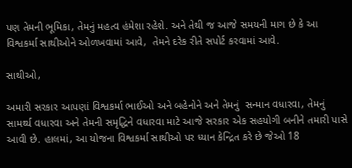પણ તેમની ભૂમિકા, તેમનું મહત્વ હંમેશા રહેશે. અને તેથી જ આજે સમયની માગ છે કે આ વિશ્વકર્મા સાથીઓને ઓળખવામાં આવે,  તેમને દરેક રીતે સપોર્ટ કરવામાં આવે.

સાથીઓ,

અમારી સરકાર આપણાં વિશ્વકર્મા ભાઈઓ અને બહેનોને અને તેમનું  સન્માન વધારવા, તેમનું સામર્થ્ય વધારવા અને તેમની સમૃદ્ધિને વધારવા માટે આજે સરકાર એક સહયોગી બનીને તમારી પાસે આવી છે. હાલમાં, આ યોજના વિશ્વકર્મા સાથીઓ પર ધ્યાન કેન્દ્રિત કરે છે જેઓ 18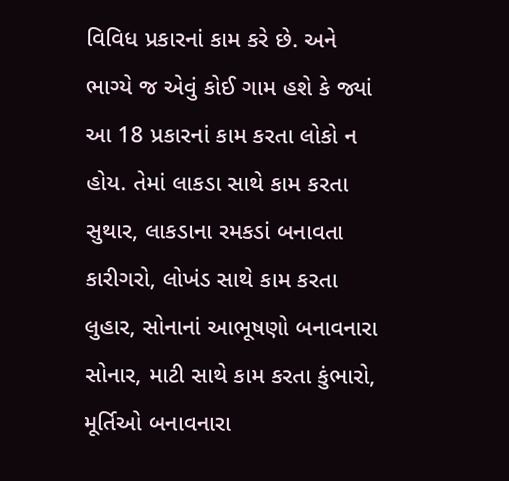વિવિધ પ્રકારનાં કામ કરે છે. અને ભાગ્યે જ એવું કોઈ ગામ હશે કે જ્યાં આ 18 પ્રકારનાં કામ કરતા લોકો ન હોય. તેમાં લાકડા સાથે કામ કરતા સુથાર, લાકડાના રમકડાં બનાવતા કારીગરો, લોખંડ સાથે કામ કરતા લુહાર, સોનાનાં આભૂષણો બનાવનારા સોનાર, માટી સાથે કામ કરતા કુંભારો, મૂર્તિઓ બનાવનારા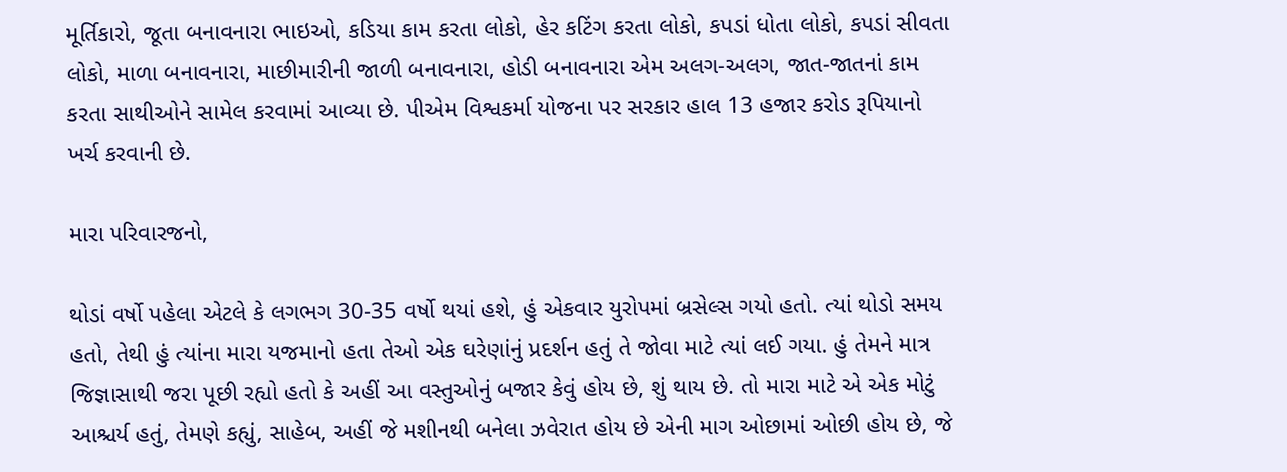મૂર્તિકારો, જૂતા બનાવનારા ભાઇઓ, કડિયા કામ કરતા લોકો, હેર કટિંગ કરતા લોકો, કપડાં ધોતા લોકો, કપડાં સીવતા લોકો, માળા બનાવનારા, માછીમારીની જાળી બનાવનારા, હોડી બનાવનારા એમ અલગ-અલગ, જાત-જાતનાં કામ કરતા સાથીઓને સામેલ કરવામાં આવ્યા છે. પીએમ વિશ્વકર્મા યોજના પર સરકાર હાલ 13 હજાર કરોડ રૂપિયાનો ખર્ચ કરવાની છે.

મારા પરિવારજનો,

થોડાં વર્ષો પહેલા એટલે કે લગભગ 30-35 વર્ષો થયાં હશે, હું એકવાર યુરોપમાં બ્રસેલ્સ ગયો હતો. ત્યાં થોડો સમય હતો, તેથી હું ત્યાંના મારા યજમાનો હતા તેઓ એક ઘરેણાંનું પ્રદર્શન હતું તે જોવા માટે ત્યાં લઈ ગયા. હું તેમને માત્ર જિજ્ઞાસાથી જરા પૂછી રહ્યો હતો કે અહીં આ વસ્તુઓનું બજાર કેવું હોય છે, શું થાય છે. તો મારા માટે એ એક મોટું આશ્ચર્ય હતું, તેમણે કહ્યું, સાહેબ, અહીં જે મશીનથી બનેલા ઝવેરાત હોય છે એની માગ ઓછામાં ઓછી હોય છે, જે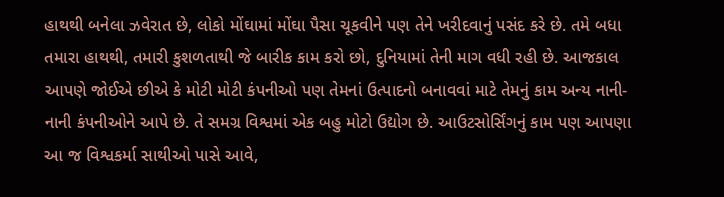હાથથી બનેલા ઝવેરાત છે, લોકો મોંઘામાં મોંઘા પૈસા ચૂકવીને પણ તેને ખરીદવાનું પસંદ કરે છે. તમે બધા તમારા હાથથી, તમારી કુશળતાથી જે બારીક કામ કરો છો, દુનિયામાં તેની માગ વધી રહી છે. આજકાલ આપણે જોઈએ છીએ કે મોટી મોટી કંપનીઓ પણ તેમનાં ઉત્પાદનો બનાવવાં માટે તેમનું કામ અન્ય નાની-નાની કંપનીઓને આપે છે. તે સમગ્ર વિશ્વમાં એક બહુ મોટો ઉદ્યોગ છે. આઉટસોર્સિંગનું કામ પણ આપણા આ જ વિશ્વકર્મા સાથીઓ પાસે આવે,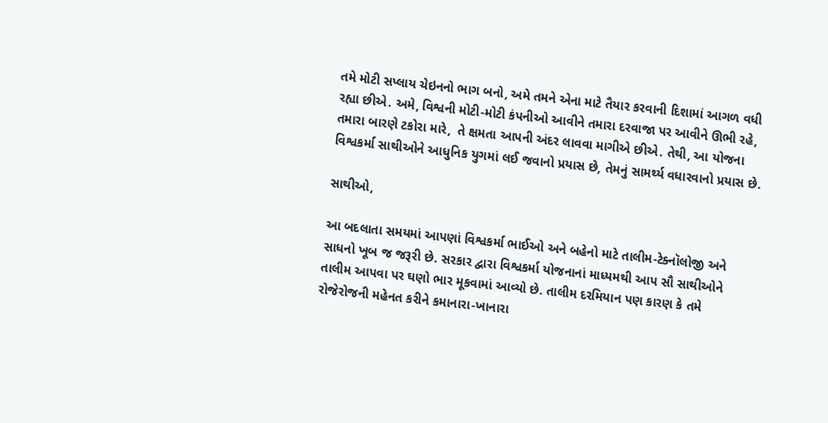તમે મોટી સપ્લાય ચેઇનનો ભાગ બનો, અમે તમને એના માટે તૈયાર કરવાની દિશામાં આગળ વધી રહ્યા છીએ. અમે, વિશ્વની મોટી-મોટી કંપનીઓ આવીને તમારા દરવાજા પર આવીને ઊભી રહે, તમારા બારણે ટકોરા મારે,  તે ક્ષમતા આપની અંદર લાવવા માગીએ છીએ. તેથી, આ યોજના વિશ્વકર્મા સાથીઓને આધુનિક યુગમાં લઈ જવાનો પ્રયાસ છે, તેમનું સામર્થ્ય વધારવાનો પ્રયાસ છે.

સાથીઓ,

આ બદલાતા સમયમાં આપણાં વિશ્વકર્મા ભાઈઓ અને બહેનો માટે તાલીમ-ટેક્નૉલોજી અને સાધનો ખૂબ જ જરૂરી છે. સરકાર દ્વારા વિશ્વકર્મા યોજનાનાં માધ્યમથી આપ સૌ સાથીઓને તાલીમ આપવા પર ઘણો ભાર મૂકવામાં આવ્યો છે. તાલીમ દરમિયાન પણ કારણ કે તમે રોજેરોજની મહેનત કરીને કમાનારા-ખાનારા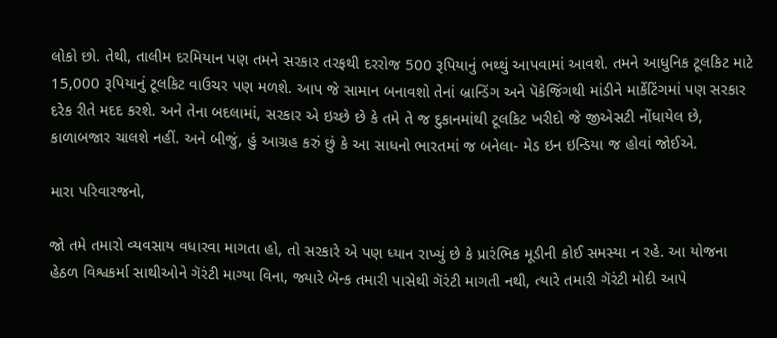લોકો છો. તેથી, તાલીમ દરમિયાન પણ તમને સરકાર તરફથી દરરોજ 500 રૂપિયાનું ભથ્થું આપવામાં આવશે. તમને આધુનિક ટૂલકિટ માટે 15,000 રૂપિયાનું ટૂલકિટ વાઉચર પણ મળશે. આપ જે સામાન બનાવશો તેનાં બ્રાન્ડિંગ અને પૅકેજિંગથી માંડીને માર્કેટિંગમાં પણ સરકાર દરેક રીતે મદદ કરશે. અને તેના બદલામાં, સરકાર એ ઇચ્છે છે કે તમે તે જ દુકાનમાંથી ટૂલકિટ ખરીદો જે જીએસટી નોંધાયેલ છે, કાળાબજાર ચાલશે નહીં. અને બીજું, હું આગ્રહ કરું છું કે આ સાધનો ભારતમાં જ બનેલા- મેડ ઇન ઇન્ડિયા જ હોવાં જોઈએ.

મારા પરિવારજનો,

જો તમે તમારો વ્યવસાય વધારવા માગતા હો, તો સરકારે એ પણ ધ્યાન રાખ્યું છે કે પ્રારંભિક મૂડીની કોઈ સમસ્યા ન રહે. આ યોજના હેઠળ વિશ્વકર્મા સાથીઓને ગૅરંટી માગ્યા વિના, જ્યારે બૅન્ક તમારી પાસેથી ગૅરંટી માગતી નથી, ત્યારે તમારી ગૅરંટી મોદી આપે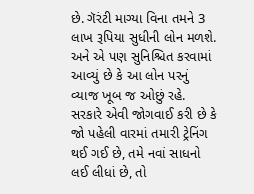છે. ગૅરંટી માગ્યા વિના તમને 3 લાખ રૂપિયા સુધીની લોન મળશે. અને એ પણ સુનિશ્ચિત કરવામાં આવ્યું છે કે આ લોન પરનું વ્યાજ ખૂબ જ ઓછું રહે. સરકારે એવી જોગવાઈ કરી છે કે જો પહેલી વારમાં તમારી ટ્રેનિંગ થઈ ગઈ છે, તમે નવાં સાધનો લઈ લીધાં છે, તો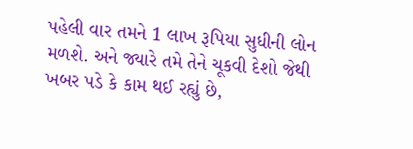પહેલી વાર તમને 1 લાખ રૂપિયા સુધીની લોન મળશે. અને જ્યારે તમે તેને ચૂકવી દેશો જેથી ખબર પડે કે કામ થઈ રહ્યું છે,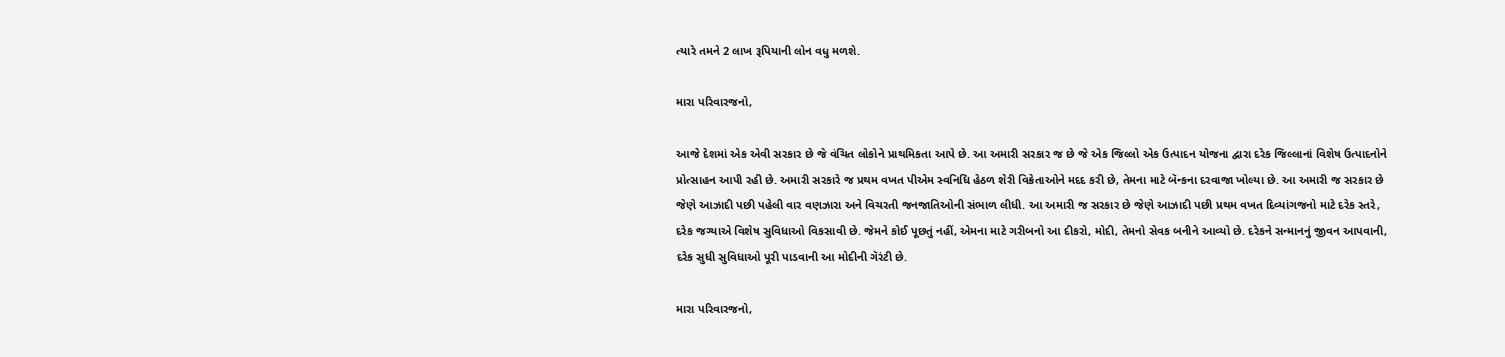ત્યારે તમને 2 લાખ રૂપિયાની લોન વધુ મળશે.

મારા પરિવારજનો,

આજે દેશમાં એક એવી સરકાર છે જે વંચિત લોકોને પ્રાથમિકતા આપે છે. આ અમારી સરકાર જ છે જે એક જિલ્લો એક ઉત્પાદન યોજના દ્વારા દરેક જિલ્લાનાં વિશેષ ઉત્પાદનોને પ્રોત્સાહન આપી રહી છે. અમારી સરકારે જ પ્રથમ વખત પીએમ સ્વનિધિ હેઠળ શેરી વિક્રેતાઓને મદદ કરી છે, તેમના માટે બૅન્કના દરવાજા ખોલ્યા છે. આ અમારી જ સરકાર છે જેણે આઝાદી પછી પહેલી વાર વણઝારા અને વિચરતી જનજાતિઓની સંભાળ લીધી. આ અમારી જ સરકાર છે જેણે આઝાદી પછી પ્રથમ વખત દિવ્યાંગજનો માટે દરેક સ્તરે, દરેક જગ્યાએ વિશેષ સુવિધાઓ વિકસાવી છે. જેમને કોઈ પૂછતું નહીં, એમના માટે ગરીબનો આ દીકરો, મોદી, તેમનો સેવક બનીને આવ્યો છે. દરેકને સન્માનનું જીવન આપવાની, દરેક સુધી સુવિધાઓ પૂરી પાડવાની આ મોદીની ગૅરંટી છે.

મારા પરિવારજનો,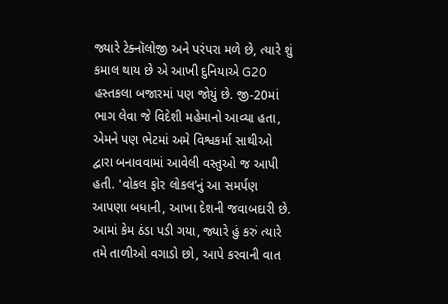જ્યારે ટેક્નૉલોજી અને પરંપરા મળે છે, ત્યારે શું કમાલ થાય છે એ આખી દુનિયાએ G20 હસ્તકલા બજારમાં પણ જોયું છે. જી-20માં ભાગ લેવા જે વિદેશી મહેમાનો આવ્યા હતા, એમને પણ ભેટમાં અમે વિશ્વકર્મા સાથીઓ દ્વારા બનાવવામાં આવેલી વસ્તુઓ જ આપી હતી. 'વોકલ ફોર લોકલ’નું આ સમર્પણ આપણા બધાની, આખા દેશની જવાબદારી છે. આમાં કેમ ઠંડા પડી ગયા, જ્યારે હું કરું ત્યારે તમે તાળીઓ વગાડો છો, આપે કરવાની વાત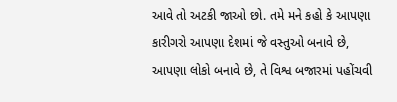આવે તો અટકી જાઓ છો. તમે મને કહો કે આપણા કારીગરો આપણા દેશમાં જે વસ્તુઓ બનાવે છે, આપણા લોકો બનાવે છે, તે વિશ્વ બજારમાં પહોંચવી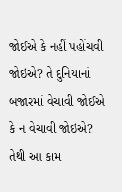જોઈએ કે નહીં પહોંચવી જોઇએ? તે દુનિયાનાં બજારમાં વેચાવી જોઈએ કે ન વેચાવી જોઇએ? તેથી આ કામ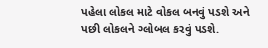પહેલા લોકલ માટે વોકલ બનવું પડશે અને પછી લોકલને ગ્લોબલ કરવું પડશે.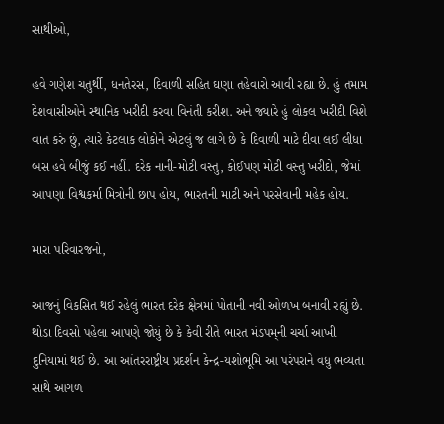સાથીઓ,

હવે ગણેશ ચતુર્થી, ધનતેરસ, દિવાળી સહિત ઘણા તહેવારો આવી રહ્યા છે. હું તમામ દેશવાસીઓને સ્થાનિક ખરીદી કરવા વિનંતી કરીશ. અને જ્યારે હું લોકલ ખરીદી વિશે વાત કરું છું, ત્યારે કેટલાક લોકોને એટલું જ લાગે છે કે દિવાળી માટે દીવા લઈ લીધા બસ હવે બીજું કઈ નહીં. દરેક નાની-મોટી વસ્તુ, કોઈપણ મોટી વસ્તુ ખરીદો, જેમાં આપણા વિશ્વકર્મા મિત્રોની છાપ હોય, ભારતની માટી અને પરસેવાની મહેક હોય.

મારા પરિવારજનો,

આજનું વિકસિત થઈ રહેલું ભારત દરેક ક્ષેત્રમાં પોતાની નવી ઓળખ બનાવી રહ્યું છે. થોડા દિવસો પહેલા આપણે જોયું છે કે કેવી રીતે ભારત મંડપમ્‌ની ચર્ચા આખી દુનિયામાં થઈ છે. આ આંતરરાષ્ટ્રીય પ્રદર્શન કેન્દ્ર-યશોભૂમિ આ પરંપરાને વધુ ભવ્યતા સાથે આગળ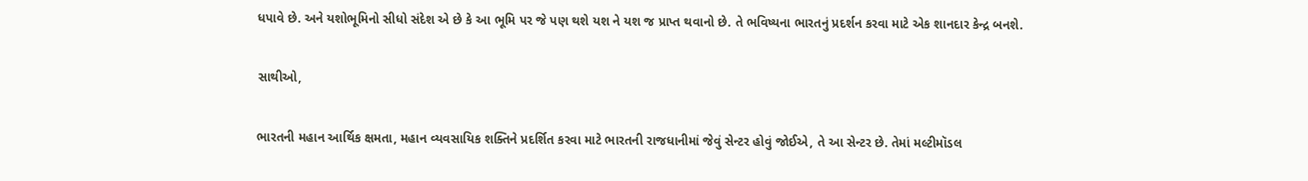ધપાવે છે. અને યશોભૂમિનો સીધો સંદેશ એ છે કે આ ભૂમિ પર જે પણ થશે યશ ને યશ જ પ્રાપ્ત થવાનો છે. તે ભવિષ્યના ભારતનું પ્રદર્શન કરવા માટે એક શાનદાર કેન્દ્ર બનશે.

સાથીઓ,

ભારતની મહાન આર્થિક ક્ષમતા, મહાન વ્યવસાયિક શક્તિને પ્રદર્શિત કરવા માટે ભારતની રાજધાનીમાં જેવું સેન્ટર હોવું જોઈએ, તે આ સેન્ટર છે. તેમાં મલ્ટીમૉડલ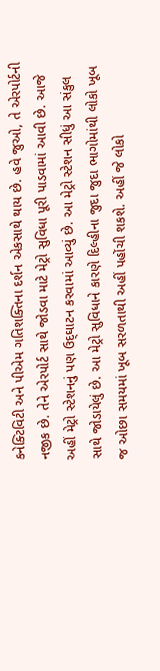કનેક્ટિવિટી અને પીએમ ગતિશક્તિના દર્શન એકસાથે થાય છે. હવે જુઓ, તે એરપોર્ટની નજીક છે. તેને એરપોર્ટ સાથે જોડવા માટે મેટ્રો સુવિધા પૂરી પાડવામાં આવી છે. આજે અહીં મેટ્રો સ્ટેશનનું પણ ઉદ્‌ઘાટન કરવામાં આવ્યું છે. આ મેટ્રો સ્ટેશન સીધું આ સંકુલ સાથે જોડાયેલું છે. આ મેટ્રો સુવિધાને કારણે દિલ્હીના જુદા જુદા ભાગોમાંથી લોકો ખૂબ જ ઓછા સમયમાં ખૂબ સરળતાથી અહીં પહોંચી શકશે. અહીં જે લોકો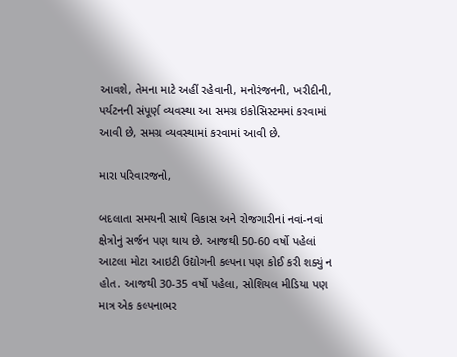આવશે, તેમના માટે અહીં રહેવાની, મનોરંજનની, ખરીદીની, પર્યટનની સંપૂર્ણ વ્યવસ્થા આ સમગ્ર ઇકોસિસ્ટમમાં કરવામાં આવી છે, સમગ્ર વ્યવસ્થામાં કરવામાં આવી છે.

મારા પરિવારજનો,

બદલાતા સમયની સાથે વિકાસ અને રોજગારીનાં નવાં-નવાં ક્ષેત્રોનું સર્જન પણ થાય છે. આજથી 50-60 વર્ષો પહેલાં આટલા મોટા આઇટી ઉદ્યોગની કલ્પના પણ કોઈ કરી શક્યું ન હોત. આજથી 30-35 વર્ષો પહેલા, સોશિયલ મીડિયા પણ માત્ર એક કલ્પનાભર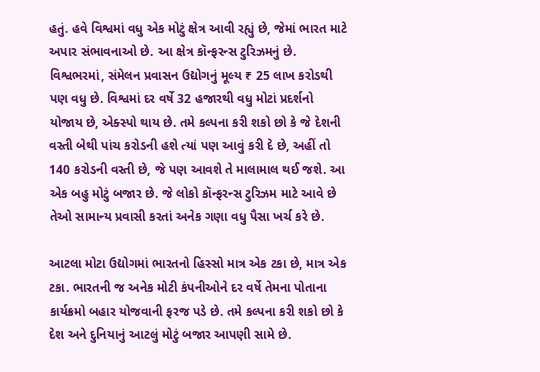હતું. હવે વિશ્વમાં વધુ એક મોટું ક્ષેત્ર આવી રહ્યું છે, જેમાં ભારત માટે અપાર સંભાવનાઓ છે. આ ક્ષેત્ર કૉન્ફરન્સ ટુરિઝમનું છે. વિશ્વભરમાં, સંમેલન પ્રવાસન ઉદ્યોગનું મૂલ્ય ₹ 25 લાખ કરોડથી પણ વધુ છે. વિશ્વમાં દર વર્ષે 32 હજારથી વધુ મોટાં પ્રદર્શનો યોજાય છે, એક્સ્પો થાય છે. તમે કલ્પના કરી શકો છો કે જે દેશની વસ્તી બેથી પાંચ કરોડની હશે ત્યાં પણ આવું કરી દે છે, અહીં તો 140 કરોડની વસ્તી છે, જે પણ આવશે તે માલામાલ થઈ જશે. આ એક બહુ મોટું બજાર છે. જે લોકો કૉન્ફરન્સ ટુરિઝમ માટે આવે છે તેઓ સામાન્ય પ્રવાસી કરતાં અનેક ગણા વધુ પૈસા ખર્ચ કરે છે.

આટલા મોટા ઉદ્યોગમાં ભારતનો હિસ્સો માત્ર એક ટકા છે, માત્ર એક ટકા. ભારતની જ અનેક મોટી કંપનીઓને દર વર્ષે તેમના પોતાના કાર્યક્રમો બહાર યોજવાની ફરજ પડે છે. તમે કલ્પના કરી શકો છો કે દેશ અને દુનિયાનું આટલું મોટું બજાર આપણી સામે છે.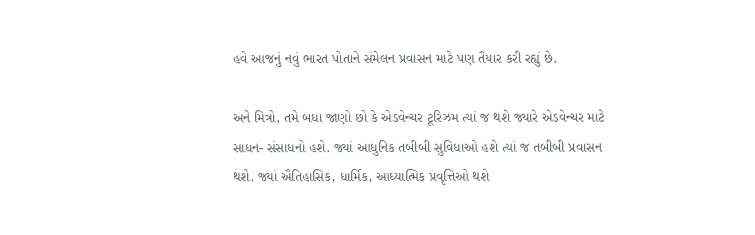હવે આજનું નવું ભારત પોતાને સંમેલન પ્રવાસન માટે પણ તૈયાર કરી રહ્યું છે.

અને મિત્રો, તમે બધા જાણો છો કે એડવેન્ચર ટૂરિઝમ ત્યાં જ થશે જ્યારે એડવેન્ચર માટે સાધન- સંસાધનો હશે. જ્યાં આધુનિક તબીબી સુવિધાઓ હશે ત્યાં જ તબીબી પ્રવાસન થશે. જ્યાં ઐતિહાસિક, ધાર્મિક, આધ્યાત્મિક પ્રવૃત્તિઓ થશે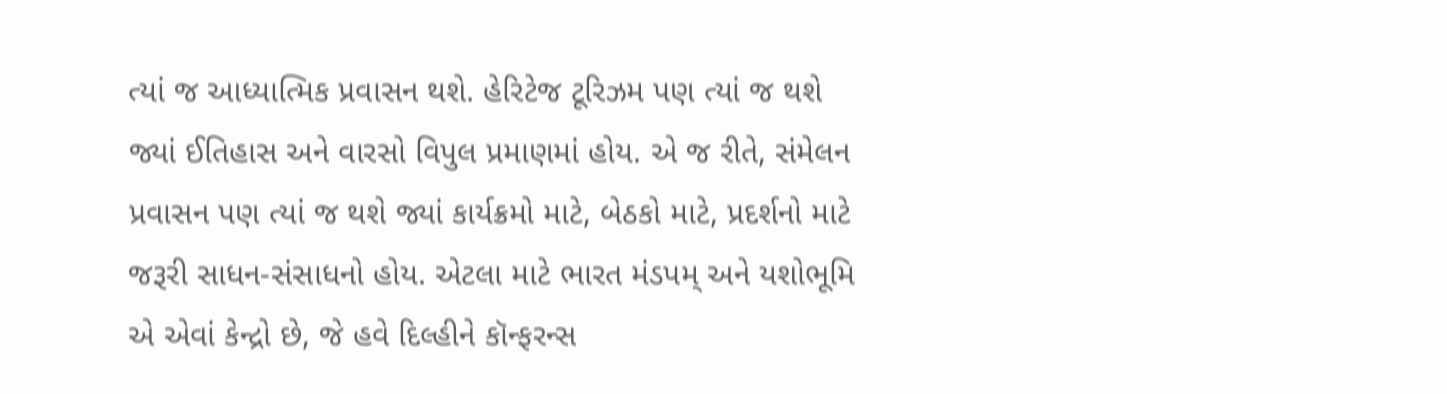ત્યાં જ આધ્યાત્મિક પ્રવાસન થશે. હેરિટેજ ટૂરિઝમ પણ ત્યાં જ થશે જ્યાં ઈતિહાસ અને વારસો વિપુલ પ્રમાણમાં હોય. એ જ રીતે, સંમેલન પ્રવાસન પણ ત્યાં જ થશે જ્યાં કાર્યક્રમો માટે, બેઠકો માટે, પ્રદર્શનો માટે જરૂરી સાધન-સંસાધનો હોય. એટલા માટે ભારત મંડપમ્‌ અને યશોભૂમિ એ એવાં કેન્દ્રો છે, જે હવે દિલ્હીને કૉન્ફરન્સ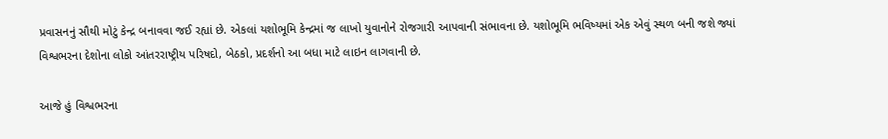પ્રવાસનનું સૌથી મોટું કેન્દ્ર બનાવવા જઈ રહ્યાં છે. એકલાં યશોભૂમિ કેન્દ્રમાં જ લાખો યુવાનોને રોજગારી આપવાની સંભાવના છે. યશોભૂમિ ભવિષ્યમાં એક એવું સ્થળ બની જશે જ્યાં વિશ્વભરના દેશોના લોકો આંતરરાષ્ટ્રીય પરિષદો, બેઠકો, પ્રદર્શનો આ બધા માટે લાઇન લાગવાની છે.

આજે હું વિશ્વભરના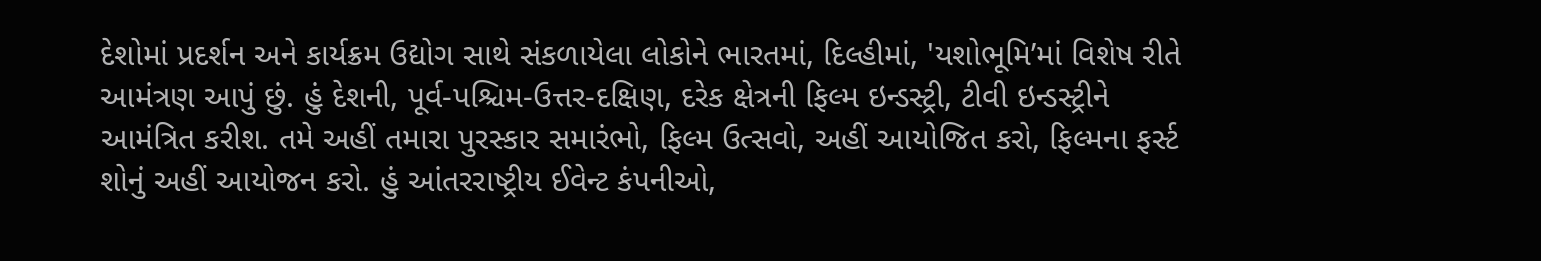દેશોમાં પ્રદર્શન અને કાર્યક્રમ ઉદ્યોગ સાથે સંકળાયેલા લોકોને ભારતમાં, દિલ્હીમાં, 'યશોભૂમિ’માં વિશેષ રીતે આમંત્રણ આપું છું. હું દેશની, પૂર્વ-પશ્ચિમ-ઉત્તર-દક્ષિણ, દરેક ક્ષેત્રની ફિલ્મ ઇન્ડસ્ટ્રી, ટીવી ઇન્ડસ્ટ્રીને આમંત્રિત કરીશ. તમે અહીં તમારા પુરસ્કાર સમારંભો, ફિલ્મ ઉત્સવો, અહીં આયોજિત કરો, ફિલ્મના ફર્સ્ટ શોનું અહીં આયોજન કરો. હું આંતરરાષ્ટ્રીય ઈવેન્ટ કંપનીઓ,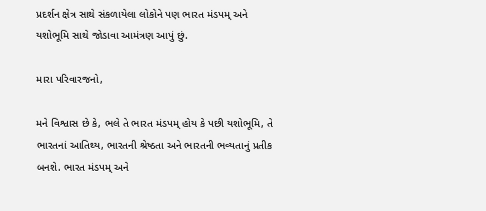પ્રદર્શન ક્ષેત્ર સાથે સંકળાયેલા લોકોને પણ ભારત મંડપમ્‌ અને યશોભૂમિ સાથે જોડાવા આમંત્રણ આપું છું.

મારા પરિવારજનો,

મને વિશ્વાસ છે કે, ભલે તે ભારત મંડપમ્‌ હોય કે પછી યશોભૂમિ, તે ભારતનાં આતિથ્ય, ભારતની શ્રેષ્ઠતા અને ભારતની ભવ્યતાનું પ્રતીક બનશે. ભારત મંડપમ્‌ અને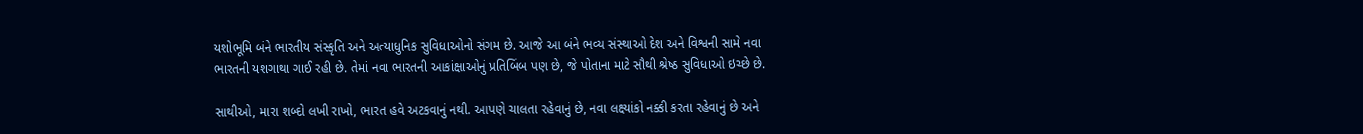યશોભૂમિ બંને ભારતીય સંસ્કૃતિ અને અત્યાધુનિક સુવિધાઓનો સંગમ છે. આજે આ બંને ભવ્ય સંસ્થાઓ દેશ અને વિશ્વની સામે નવા ભારતની યશગાથા ગાઈ રહી છે. તેમાં નવા ભારતની આકાંક્ષાઓનું પ્રતિબિંબ પણ છે, જે પોતાના માટે સૌથી શ્રેષ્ઠ સુવિધાઓ ઇચ્છે છે.

સાથીઓ, મારા શબ્દો લખી રાખો, ભારત હવે અટકવાનું નથી. આપણે ચાલતા રહેવાનું છે, નવા લક્ષ્યાંકો નક્કી કરતા રહેવાનું છે અને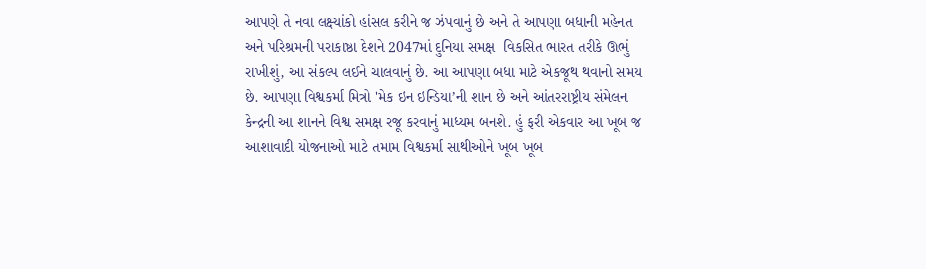આપણે તે નવા લક્ષ્યાંકો હાંસલ કરીને જ ઝંપવાનું છે અને તે આપણા બધાની મહેનત અને પરિશ્રમની પરાકાષ્ઠા દેશને 2047માં દુનિયા સમક્ષ  વિકસિત ભારત તરીકે ઊભું રાખીશું, આ સંકલ્પ લઈને ચાલવાનું છે. આ આપણા બધા માટે એકજૂથ થવાનો સમય છે. આપણા વિશ્વકર્મા મિત્રો 'મેક ઇન ઇન્ડિયા’ની શાન છે અને આંતરરાષ્ટ્રીય સંમેલન કેન્દ્રની આ શાનને વિશ્વ સમક્ષ રજૂ કરવાનું માધ્યમ બનશે. હું ફરી એકવાર આ ખૂબ જ આશાવાદી યોજનાઓ માટે તમામ વિશ્વકર્મા સાથીઓને ખૂબ ખૂબ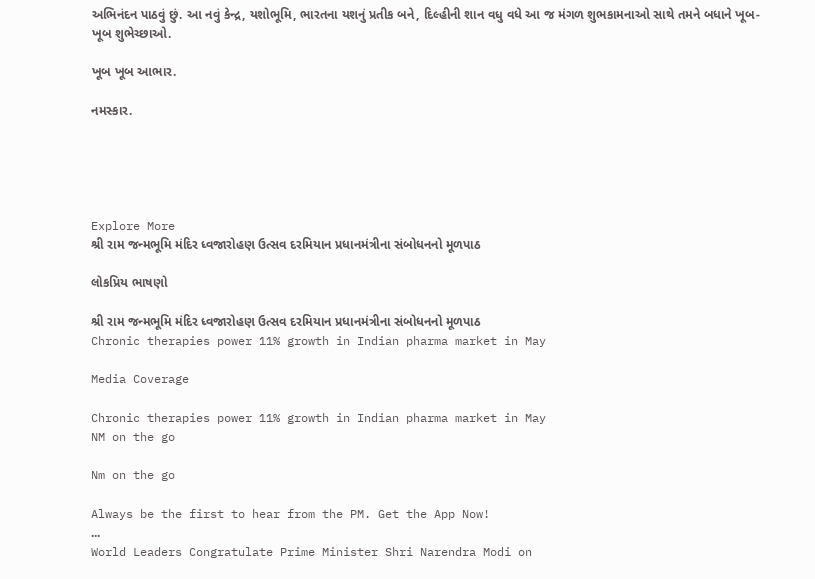અભિનંદન પાઠવું છું. આ નવું કેન્દ્ર, યશોભૂમિ, ભારતના યશનું પ્રતીક બને, દિલ્હીની શાન વધુ વધે આ જ મંગળ શુભકામનાઓ સાથે તમને બધાને ખૂબ-ખૂબ શુભેચ્છાઓ.

ખૂબ ખૂબ આભાર.

નમસ્કાર.





Explore More
શ્રી રામ જન્મભૂમિ મંદિર ધ્વજારોહણ ઉત્સવ દરમિયાન પ્રધાનમંત્રીના સંબોધનનો મૂળપાઠ

લોકપ્રિય ભાષણો

શ્રી રામ જન્મભૂમિ મંદિર ધ્વજારોહણ ઉત્સવ દરમિયાન પ્રધાનમંત્રીના સંબોધનનો મૂળપાઠ
Chronic therapies power 11% growth in Indian pharma market in May

Media Coverage

Chronic therapies power 11% growth in Indian pharma market in May
NM on the go

Nm on the go

Always be the first to hear from the PM. Get the App Now!
...
World Leaders Congratulate Prime Minister Shri Narendra Modi on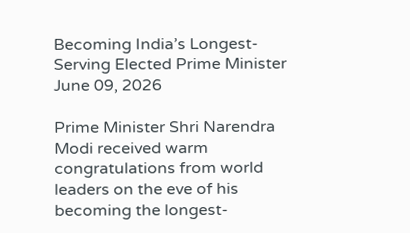Becoming India’s Longest-Serving Elected Prime Minister
June 09, 2026

Prime Minister Shri Narendra Modi received warm congratulations from world leaders on the eve of his becoming the longest-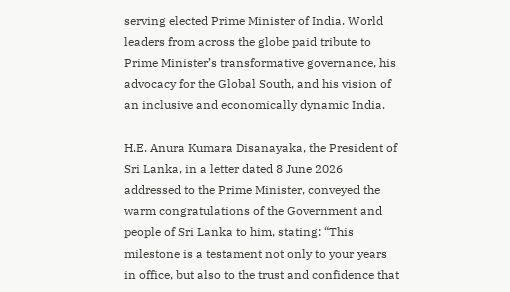serving elected Prime Minister of India. World leaders from across the globe paid tribute to Prime Minister’s transformative governance, his advocacy for the Global South, and his vision of an inclusive and economically dynamic India.

H.E. Anura Kumara Disanayaka, the President of Sri Lanka, in a letter dated 8 June 2026 addressed to the Prime Minister, conveyed the warm congratulations of the Government and people of Sri Lanka to him, stating: “This milestone is a testament not only to your years in office, but also to the trust and confidence that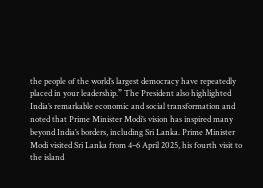the people of the world’s largest democracy have repeatedly placed in your leadership.” The President also highlighted India’s remarkable economic and social transformation and noted that Prime Minister Modi’s vision has inspired many beyond India’s borders, including Sri Lanka. Prime Minister Modi visited Sri Lanka from 4–6 April 2025, his fourth visit to the island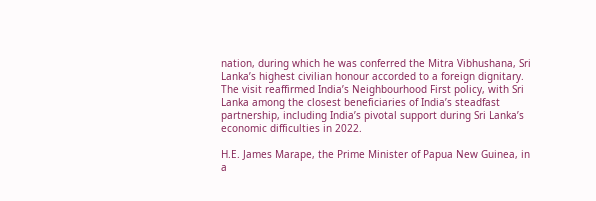nation, during which he was conferred the Mitra Vibhushana, Sri Lanka’s highest civilian honour accorded to a foreign dignitary. The visit reaffirmed India’s Neighbourhood First policy, with Sri Lanka among the closest beneficiaries of India’s steadfast partnership, including India’s pivotal support during Sri Lanka’s economic difficulties in 2022.

H.E. James Marape, the Prime Minister of Papua New Guinea, in a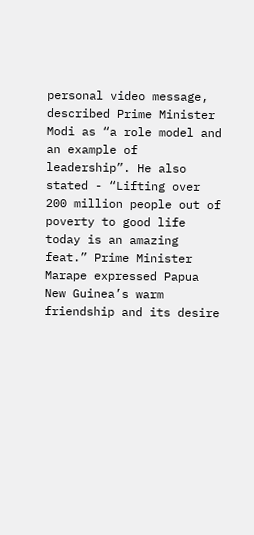personal video message, described Prime Minister Modi as “a role model and an example of leadership”. He also stated - “Lifting over 200 million people out of poverty to good life today is an amazing feat.” Prime Minister Marape expressed Papua New Guinea’s warm friendship and its desire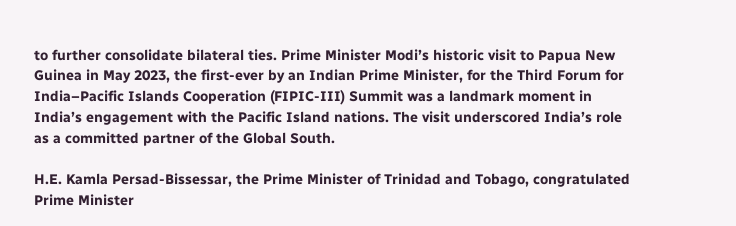to further consolidate bilateral ties. Prime Minister Modi’s historic visit to Papua New Guinea in May 2023, the first-ever by an Indian Prime Minister, for the Third Forum for India–Pacific Islands Cooperation (FIPIC-III) Summit was a landmark moment in India’s engagement with the Pacific Island nations. The visit underscored India’s role as a committed partner of the Global South.

H.E. Kamla Persad-Bissessar, the Prime Minister of Trinidad and Tobago, congratulated Prime Minister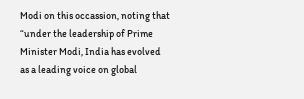Modi on this occassion, noting that “under the leadership of Prime Minister Modi, India has evolved as a leading voice on global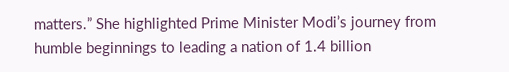matters.” She highlighted Prime Minister Modi’s journey from humble beginnings to leading a nation of 1.4 billion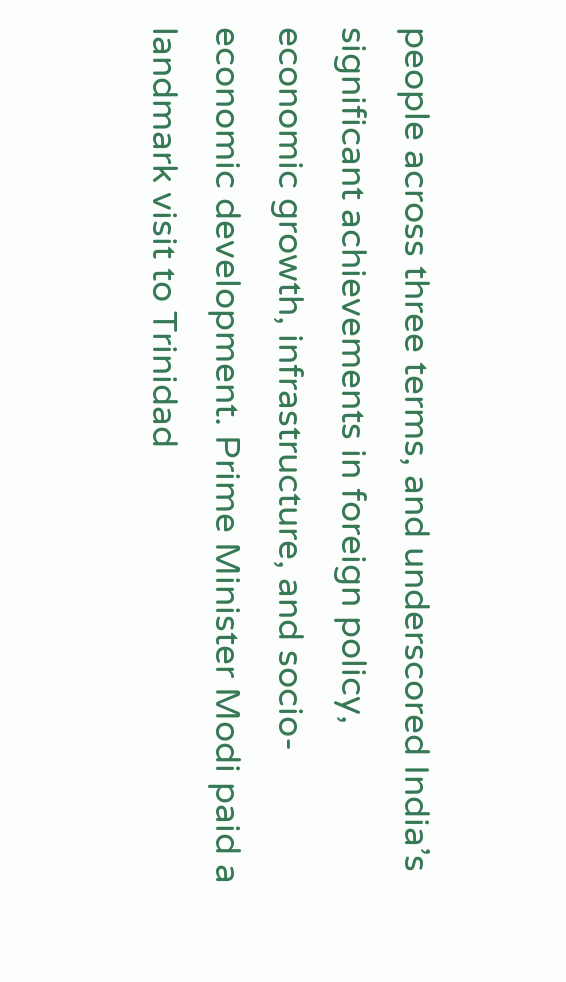people across three terms, and underscored India’s significant achievements in foreign policy, economic growth, infrastructure, and socio-economic development. Prime Minister Modi paid a landmark visit to Trinidad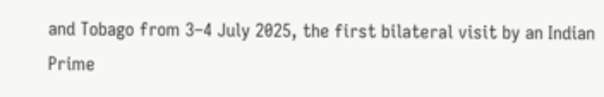and Tobago from 3–4 July 2025, the first bilateral visit by an Indian Prime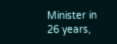Minister in 26 years,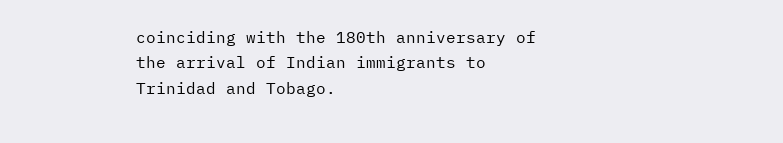coinciding with the 180th anniversary of the arrival of Indian immigrants to Trinidad and Tobago.